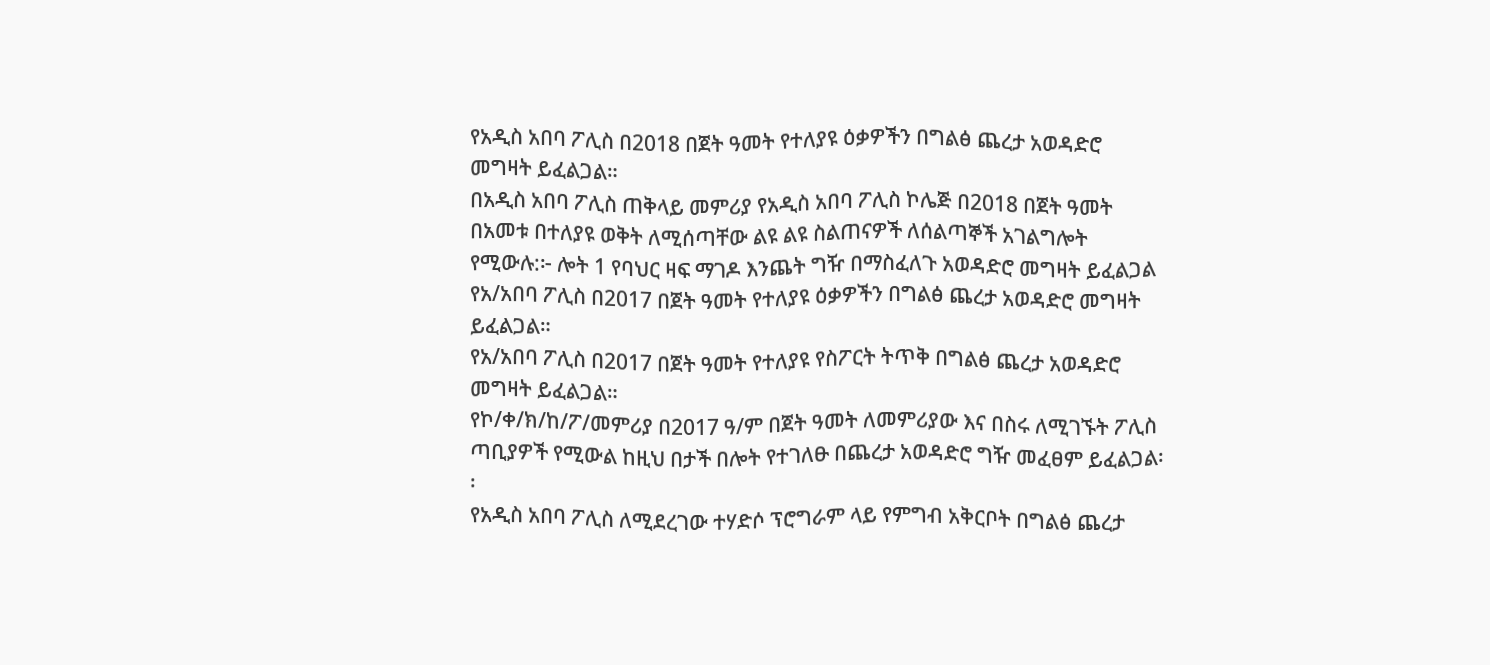የአዲስ አበባ ፖሊስ በ2018 በጀት ዓመት የተለያዩ ዕቃዎችን በግልፅ ጨረታ አወዳድሮ መግዛት ይፈልጋል።
በአዲስ አበባ ፖሊስ ጠቅላይ መምሪያ የአዲስ አበባ ፖሊስ ኮሌጅ በ2018 በጀት ዓመት በአመቱ በተለያዩ ወቅት ለሚሰጣቸው ልዩ ልዩ ስልጠናዎች ለሰልጣኞች አገልግሎት የሚውሉ:፦ ሎት 1 የባህር ዛፍ ማገዶ እንጨት ግዥ በማስፈለጉ አወዳድሮ መግዛት ይፈልጋል
የአ/አበባ ፖሊስ በ2017 በጀት ዓመት የተለያዩ ዕቃዎችን በግልፅ ጨረታ አወዳድሮ መግዛት ይፈልጋል።
የአ/አበባ ፖሊስ በ2017 በጀት ዓመት የተለያዩ የስፖርት ትጥቅ በግልፅ ጨረታ አወዳድሮ መግዛት ይፈልጋል።
የኮ/ቀ/ክ/ከ/ፖ/መምሪያ በ2017 ዓ/ም በጀት ዓመት ለመምሪያው እና በስሩ ለሚገኙት ፖሊስ ጣቢያዎች የሚውል ከዚህ በታች በሎት የተገለፁ በጨረታ አወዳድሮ ግዥ መፈፀም ይፈልጋል፡፡
የአዲስ አበባ ፖሊስ ለሚደረገው ተሃድሶ ፕሮግራም ላይ የምግብ አቅርቦት በግልፅ ጨረታ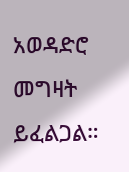አወዳድሮ መግዛት ይፈልጋል።